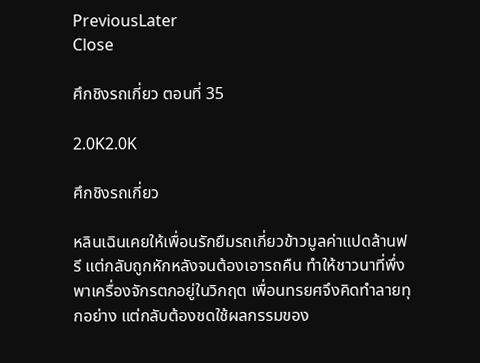PreviousLater
Close

ศึกชิงรถเกี่ยว ตอนที่ 35

2.0K2.0K

ศึกชิงรถเกี่ยว

หลินเฉินเคยให้เพื่อนรักยืมรถเกี่ยวข้าวมูลค่าแปดล้านฟรี แต่กลับถูกหักหลังจนต้องเอารถคืน ทำให้ชาวนาที่พึ่งพาเครื่องจักรตกอยู่ในวิกฤต เพื่อนทรยศจึงคิดทำลายทุกอย่าง แต่กลับต้องชดใช้ผลกรรมของ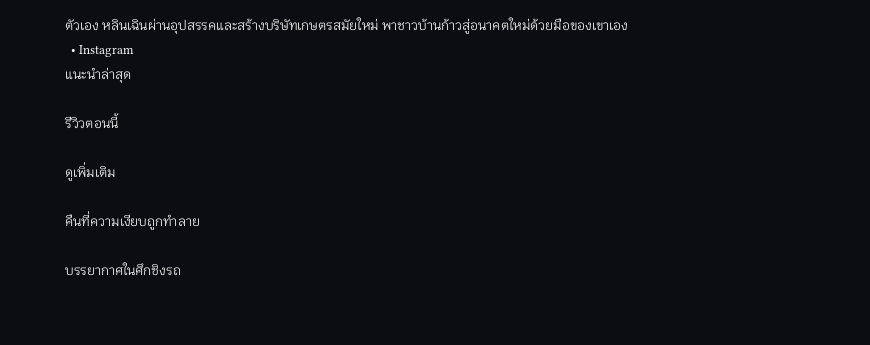ตัวเอง หลินเฉินผ่านอุปสรรคและสร้างบริษัทเกษตรสมัยใหม่ พาชาวบ้านก้าวสู่อนาคตใหม่ด้วยมือของเขาเอง
  • Instagram
แนะนำล่าสุด

รีวิวตอนนี้

ดูเพิ่มเติม

คืนที่ความเงียบถูกทำลาย

บรรยากาศในศึกชิงรถ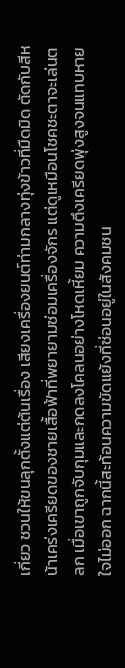เกี่ยว ชวนให้ขนลุกตั้งแต่ต้นเรื่อง เสียงเครื่องยนต์ท่ามกลางทุ่งข้าวที่มืดมิด ตัดกับสีหน้าเคร่งเครียดของชายเสื้อฟ้าที่พยายามซ่อมเครื่องจักร แต่ดูเหมือนโชคชะตาจะเล่นตลก เมื่อเขาถูกจับกุมและกดลงโคลนอย่างโหดเหี้ยม ความตึงเครียดพุ่งสูงจนแทบหายใจไม่ออก ฉากนี้สะท้อนความขัดแย้งที่ซ่อนอยู่ในสังคมชน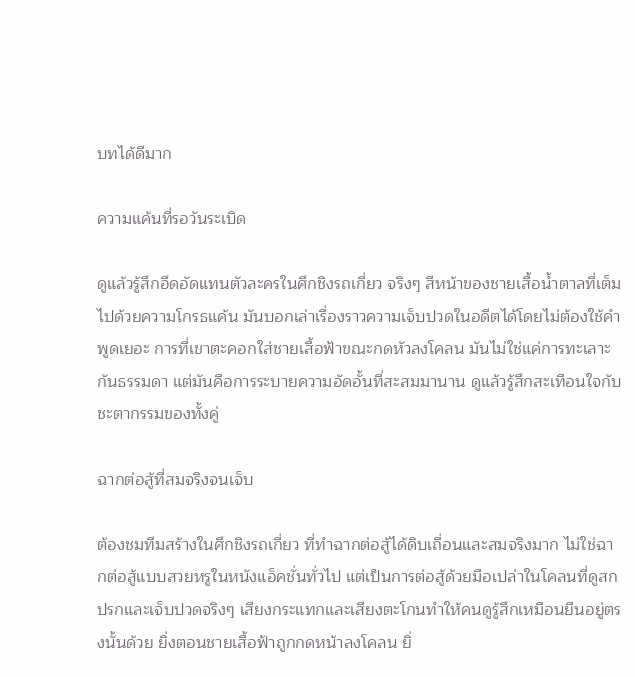บทได้ดีมาก

ความแค้นที่รอวันระเบิด

ดูแล้วรู้สึกอึดอัดแทนตัวละครในศึกชิงรถเกี่ยว จริงๆ สีหน้าของชายเสื้อน้ำตาลที่เต็มไปด้วยความโกรธแค้น มันบอกเล่าเรื่องราวความเจ็บปวดในอดีตได้โดยไม่ต้องใช้คำพูดเยอะ การที่เขาตะคอกใส่ชายเสื้อฟ้าขณะกดหัวลงโคลน มันไม่ใช่แค่การทะเลาะกันธรรมดา แต่มันคือการระบายความอัดอั้นที่สะสมมานาน ดูแล้วรู้สึกสะเทือนใจกับชะตากรรมของทั้งคู่

ฉากต่อสู้ที่สมจริงจนเจ็บ

ต้องชมทีมสร้างในศึกชิงรถเกี่ยว ที่ทำฉากต่อสู้ได้ดิบเถื่อนและสมจริงมาก ไม่ใช่ฉากต่อสู้แบบสวยหรูในหนังแอ็คชั่นทั่วไป แต่เป็นการต่อสู้ด้วยมือเปล่าในโคลนที่ดูสกปรกและเจ็บปวดจริงๆ เสียงกระแทกและเสียงตะโกนทำให้คนดูรู้สึกเหมือนยืนอยู่ตรงนั้นด้วย ยิ่งตอนชายเสื้อฟ้าถูกกดหน้าลงโคลน ยิ่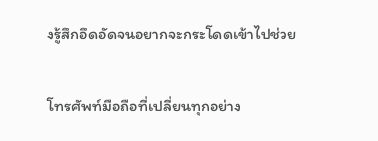งรู้สึกอึดอัดจนอยากจะกระโดดเข้าไปช่วย

โทรศัพท์มือถือที่เปลี่ยนทุกอย่าง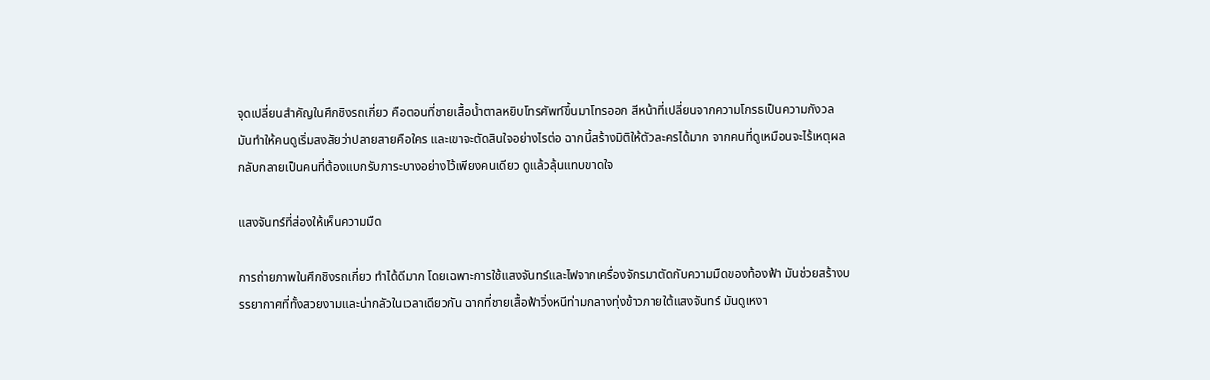จุดเปลี่ยนสำคัญในศึกชิงรถเกี่ยว คือตอนที่ชายเสื้อน้ำตาลหยิบโทรศัพท์ขึ้นมาโทรออก สีหน้าที่เปลี่ยนจากความโกรธเป็นความกังวล มันทำให้คนดูเริ่มสงสัยว่าปลายสายคือใคร และเขาจะตัดสินใจอย่างไรต่อ ฉากนี้สร้างมิติให้ตัวละครได้มาก จากคนที่ดูเหมือนจะไร้เหตุผล กลับกลายเป็นคนที่ต้องแบกรับภาระบางอย่างไว้เพียงคนเดียว ดูแล้วลุ้นแทบขาดใจ

แสงจันทร์ที่ส่องให้เห็นความมืด

การถ่ายภาพในศึกชิงรถเกี่ยว ทำได้ดีมาก โดยเฉพาะการใช้แสงจันทร์และไฟจากเครื่องจักรมาตัดกับความมืดของท้องฟ้า มันช่วยสร้างบรรยากาศที่ทั้งสวยงามและน่ากลัวในเวลาเดียวกัน ฉากที่ชายเสื้อฟ้าวิ่งหนีท่ามกลางทุ่งข้าวภายใต้แสงจันทร์ มันดูเหงา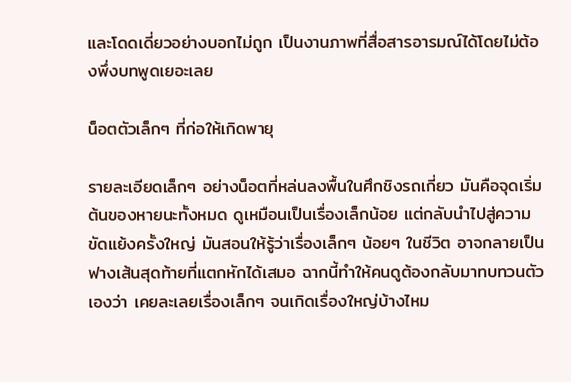และโดดเดี่ยวอย่างบอกไม่ถูก เป็นงานภาพที่สื่อสารอารมณ์ได้โดยไม่ต้องพึ่งบทพูดเยอะเลย

น็อตตัวเล็กๆ ที่ก่อให้เกิดพายุ

รายละเอียดเล็กๆ อย่างน็อตที่หล่นลงพื้นในศึกชิงรถเกี่ยว มันคือจุดเริ่มต้นของหายนะทั้งหมด ดูเหมือนเป็นเรื่องเล็กน้อย แต่กลับนำไปสู่ความขัดแย้งครั้งใหญ่ มันสอนให้รู้ว่าเรื่องเล็กๆ น้อยๆ ในชีวิต อาจกลายเป็นฟางเส้นสุดท้ายที่แตกหักได้เสมอ ฉากนี้ทำให้คนดูต้องกลับมาทบทวนตัวเองว่า เคยละเลยเรื่องเล็กๆ จนเกิดเรื่องใหญ่บ้างไหม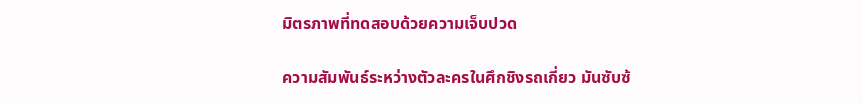มิตรภาพที่ทดสอบด้วยความเจ็บปวด

ความสัมพันธ์ระหว่างตัวละครในศึกชิงรถเกี่ยว มันซับซ้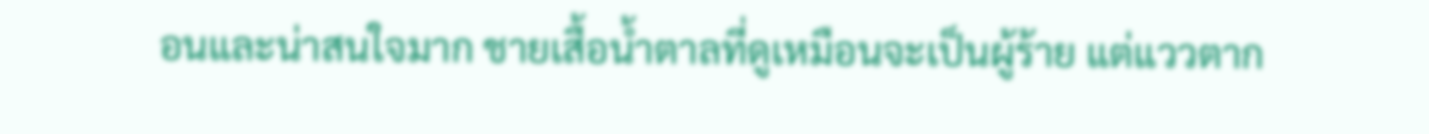อนและน่าสนใจมาก ชายเสื้อน้ำตาลที่ดูเหมือนจะเป็นผู้ร้าย แต่แววตาก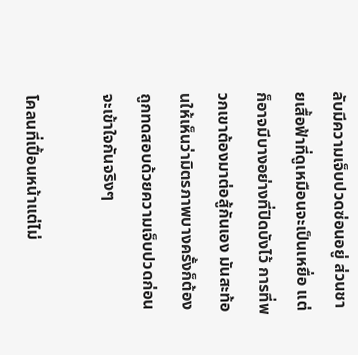ลับมีความเจ็บปวดซ่อนอยู่ ส่วนชายเสื้อฟ้าที่ดูเหมือนจะเป็นเหยื่อ แต่ก็อาจมีบางอย่างที่ปิดบังไว้ การที่พวกเขาต้องมาต่อสู้กันเอง มันสะท้อนให้เห็นว่ามิตรภาพบางครั้งก็ต้องถูกทดสอบด้วยความเจ็บปวดก่อนจะเข้าใจกันจริงๆ

โคลนที่เปื้อนหน้าแต่ไม่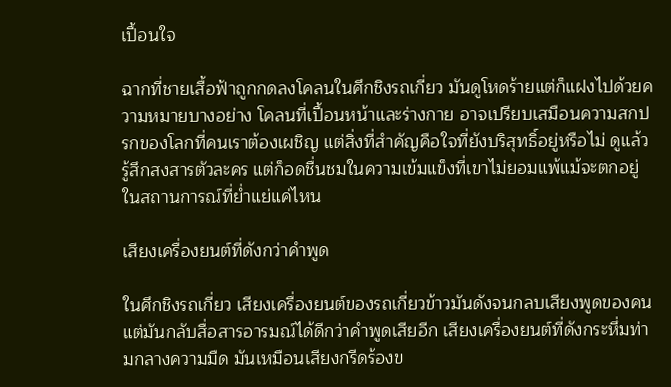เปื้อนใจ

ฉากที่ชายเสื้อฟ้าถูกกดลงโคลนในศึกชิงรถเกี่ยว มันดูโหดร้ายแต่ก็แฝงไปด้วยความหมายบางอย่าง โคลนที่เปื้อนหน้าและร่างกาย อาจเปรียบเสมือนความสกปรกของโลกที่คนเราต้องเผชิญ แต่สิ่งที่สำคัญคือใจที่ยังบริสุทธิ์อยู่หรือไม่ ดูแล้วรู้สึกสงสารตัวละคร แต่ก็อดชื่นชมในความเข้มแข็งที่เขาไม่ยอมแพ้แม้จะตกอยู่ในสถานการณ์ที่ย่ำแย่แค่ไหน

เสียงเครื่องยนต์ที่ดังกว่าคำพูด

ในศึกชิงรถเกี่ยว เสียงเครื่องยนต์ของรถเกี่ยวข้าวมันดังจนกลบเสียงพูดของคน แต่มันกลับสื่อสารอารมณ์ได้ดีกว่าคำพูดเสียอีก เสียงเครื่องยนต์ที่ดังกระหึ่มท่ามกลางความมืด มันเหมือนเสียงกรีดร้องข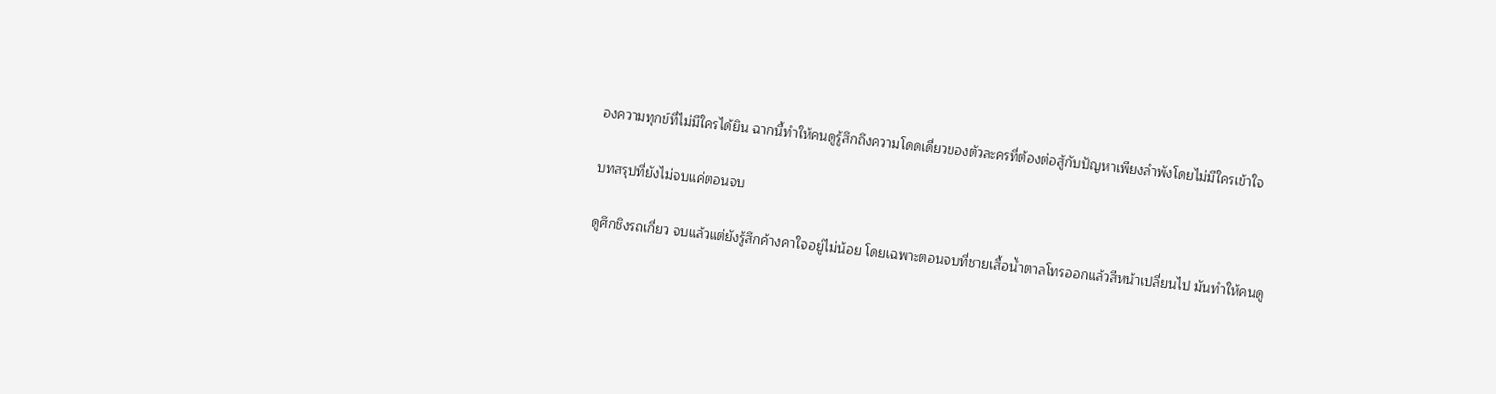องความทุกข์ที่ไม่มีใครได้ยิน ฉากนี้ทำให้คนดูรู้สึกถึงความโดดเดี่ยวของตัวละครที่ต้องต่อสู้กับปัญหาเพียงลำพังโดยไม่มีใครเข้าใจ

บทสรุปที่ยังไม่จบแค่ตอนจบ

ดูศึกชิงรถเกี่ยว จบแล้วแต่ยังรู้สึกค้างคาใจอยู่ไม่น้อย โดยเฉพาะตอนจบที่ชายเสื้อน้ำตาลโทรออกแล้วสีหน้าเปลี่ยนไป มันทำให้คนดู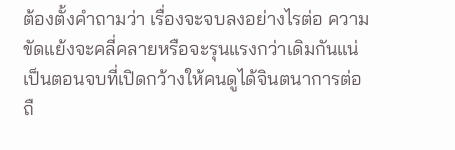ต้องตั้งคำถามว่า เรื่องจะจบลงอย่างไรต่อ ความขัดแย้งจะคลี่คลายหรือจะรุนแรงกว่าเดิมกันแน่ เป็นตอนจบที่เปิดกว้างให้คนดูได้จินตนาการต่อ ถื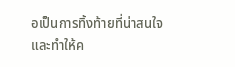อเป็นการทิ้งท้ายที่น่าสนใจและทำให้ค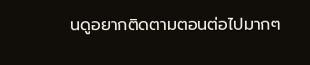นดูอยากติดตามตอนต่อไปมากๆ